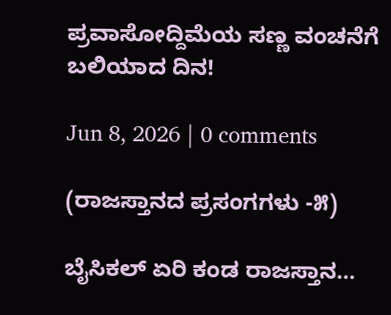ಪ್ರವಾಸೋದ್ದಿಮೆಯ ಸಣ್ಣ ವಂಚನೆಗೆ ಬಲಿಯಾದ ದಿನ!

Jun 8, 2026 | 0 comments

(ರಾಜಸ್ತಾನದ ಪ್ರಸಂಗಗಳು -೫)

ಬೈಸಿಕಲ್ ಏರಿ ಕಂಡ ರಾಜಸ್ತಾನ…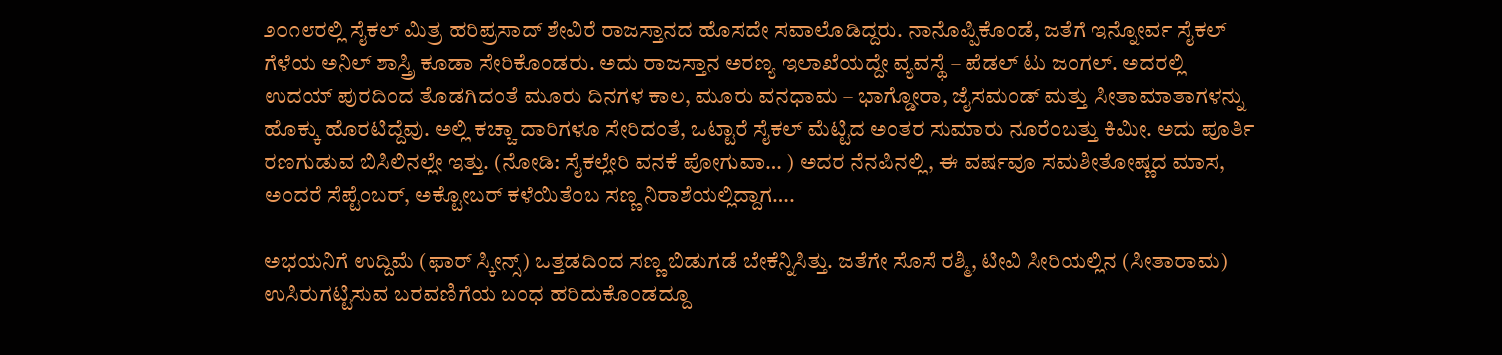೨೦೧೮ರಲ್ಲಿ ಸೈಕಲ್ ಮಿತ್ರ ಹರಿಪ್ರಸಾದ್ ಶೇವಿರೆ ರಾಜಸ್ತಾನದ ಹೊಸದೇ ಸವಾಲೊಡಿದ್ದರು. ನಾನೊಪ್ಪಿಕೊಂಡೆ, ಜತೆಗೆ ಇನ್ನೋರ್ವ ಸೈಕಲ್ ಗೆಳೆಯ ಅನಿಲ್ ಶಾಸ್ತ್ರಿ ಕೂಡಾ ಸೇರಿಕೊಂಡರು. ಅದು ರಾಜಸ್ತಾನ ಅರಣ್ಯ ಇಲಾಖೆಯದ್ದೇ ವ್ಯವಸ್ಥೆ – ಪೆಡಲ್ ಟು ಜಂಗಲ್. ಅದರಲ್ಲಿ ಉದಯ್ ಪುರದಿಂದ ತೊಡಗಿದಂತೆ ಮೂರು ದಿನಗಳ ಕಾಲ, ಮೂರು ವನಧಾಮ – ಭಾಗ್ಡೋರಾ, ಜೈಸಮಂಡ್ ಮತ್ತು ಸೀತಾಮಾತಾಗಳನ್ನು ಹೊಕ್ಕು ಹೊರಟಿದ್ದೆವು. ಅಲ್ಲಿ ಕಚ್ಚಾ ದಾರಿಗಳೂ ಸೇರಿದಂತೆ, ಒಟ್ಟಾರೆ ಸೈಕಲ್ ಮೆಟ್ಟಿದ ಅಂತರ ಸುಮಾರು ನೂರೆಂಬತ್ತು ಕಿಮೀ. ಅದು ಪೂರ್ತಿ ರಣಗುಡುವ ಬಿಸಿಲಿನಲ್ಲೇ ಇತ್ತು. (ನೋಡಿ: ಸೈಕಲ್ಲೇರಿ ವನಕೆ ಪೋಗುವಾ… ) ಅದರ ನೆನಪಿನಲ್ಲಿ, ಈ ವರ್ಷವೂ ಸಮಶೀತೋಷ್ಣದ ಮಾಸ, ಅಂದರೆ ಸೆಪ್ಟೆಂಬರ್, ಅಕ್ಟೋಬರ್ ಕಳೆಯಿತೆಂಬ ಸಣ್ಣ ನಿರಾಶೆಯಲ್ಲಿದ್ದಾಗ….

ಅಭಯನಿಗೆ ಉದ್ದಿಮೆ (ಫಾರ್ ಸ್ಕೀನ್ಸ್) ಒತ್ತಡದಿಂದ ಸಣ್ಣ ಬಿಡುಗಡೆ ಬೇಕೆನ್ನಿಸಿತ್ತು. ಜತೆಗೇ ಸೊಸೆ ರಶ್ಮಿ, ಟೀವಿ ಸೀರಿಯಲ್ಲಿನ (ಸೀತಾರಾಮ) ಉಸಿರುಗಟ್ಟಿಸುವ ಬರವಣಿಗೆಯ ಬಂಧ ಹರಿದುಕೊಂಡದ್ದೂ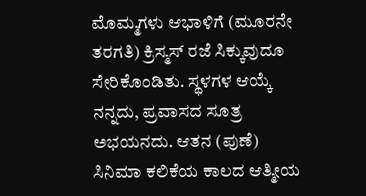ಮೊಮ್ಮಗಳು ಆಭಾಳಿಗೆ (ಮೂರನೇ ತರಗತಿ) ಕ್ರಿಸ್ಮಸ್ ರಜೆ ಸಿಕ್ಕುವುದೂ ಸೇರಿಕೊಂಡಿತು. ಸ್ಥಳಗಳ ಆಯ್ಕೆ ನನ್ನದು, ಪ್ರವಾಸದ ಸೂತ್ರ ಅಭಯನದು. ಆತನ (ಪುಣೆ) ಸಿನಿಮಾ ಕಲಿಕೆಯ ಕಾಲದ ಆತ್ಮೀಯ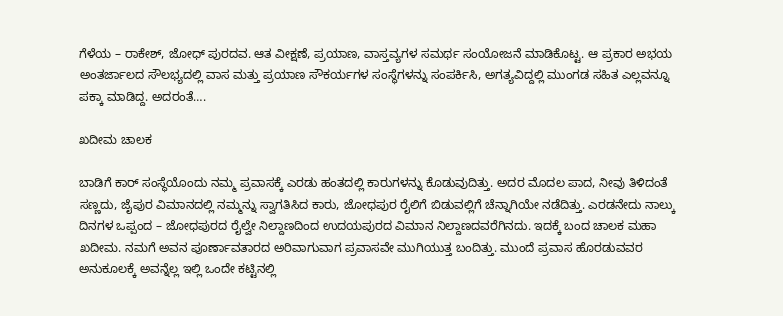ಗೆಳೆಯ – ರಾಕೇಶ್, ಜೋಧ್ ಪುರದವ. ಆತ ವೀಕ್ಷಣೆ, ಪ್ರಯಾಣ, ವಾಸ್ತವ್ಯಗಳ ಸಮರ್ಥ ಸಂಯೋಜನೆ ಮಾಡಿಕೊಟ್ಟ. ಆ ಪ್ರಕಾರ ಅಭಯ ಅಂತರ್ಜಾಲದ ಸೌಲಭ್ಯದಲ್ಲಿ ವಾಸ ಮತ್ತು ಪ್ರಯಾಣ ಸೌಕರ್ಯಗಳ ಸಂಸ್ಥೆಗಳನ್ನು ಸಂಪರ್ಕಿಸಿ, ಅಗತ್ಯವಿದ್ದಲ್ಲಿ ಮುಂಗಡ ಸಹಿತ ಎಲ್ಲವನ್ನೂ ಪಕ್ಕಾ ಮಾಡಿದ್ದ. ಅದರಂತೆ….

ಖದೀಮ ಚಾಲಕ

ಬಾಡಿಗೆ ಕಾರ್ ಸಂಸ್ಥೆಯೊಂದು ನಮ್ಮ ಪ್ರವಾಸಕ್ಕೆ ಎರಡು ಹಂತದಲ್ಲಿ ಕಾರುಗಳನ್ನು ಕೊಡುವುದಿತ್ತು. ಅದರ ಮೊದಲ ಪಾದ, ನೀವು ತಿಳಿದಂತೆ ಸಣ್ಣದು, ಜೈಪುರ ವಿಮಾನದಲ್ಲಿ ನಮ್ಮನ್ನು ಸ್ವಾಗತಿಸಿದ ಕಾರು, ಜೋಧಪುರ ರೈಲಿಗೆ ಬಿಡುವಲ್ಲಿಗೆ ಚೆನ್ನಾಗಿಯೇ ನಡೆದಿತ್ತು. ಎರಡನೇದು ನಾಲ್ಕು ದಿನಗಳ ಒಪ್ಪಂದ – ಜೋಧಪುರದ ರೈಲ್ವೇ ನಿಲ್ದಾಣದಿಂದ ಉದಯಪುರದ ವಿಮಾನ ನಿಲ್ದಾಣದವರೆಗಿನದು. ಇದಕ್ಕೆ ಬಂದ ಚಾಲಕ ಮಹಾ ಖದೀಮ. ನಮಗೆ ಅವನ ಪೂರ್ಣಾವತಾರದ ಅರಿವಾಗುವಾಗ ಪ್ರವಾಸವೇ ಮುಗಿಯುತ್ತ ಬಂದಿತ್ತು. ಮುಂದೆ ಪ್ರವಾಸ ಹೊರಡುವವರ ಅನುಕೂಲಕ್ಕೆ ಅವನ್ನೆಲ್ಲ ಇಲ್ಲಿ ಒಂದೇ ಕಟ್ಟಿನಲ್ಲಿ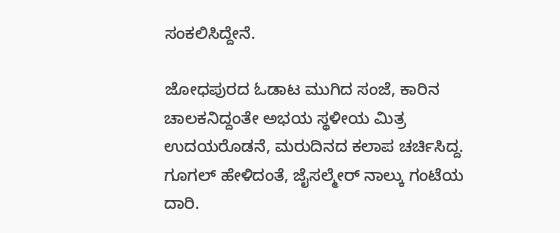ಸಂಕಲಿಸಿದ್ದೇನೆ.

ಜೋಧಪುರದ ಓಡಾಟ ಮುಗಿದ ಸಂಜೆ, ಕಾರಿನ ಚಾಲಕನಿದ್ದಂತೇ ಅಭಯ ಸ್ಥಳೀಯ ಮಿತ್ರ ಉದಯರೊಡನೆ, ಮರುದಿನದ ಕಲಾಪ ಚರ್ಚಿಸಿದ್ದ. ಗೂಗಲ್ ಹೇಳಿದಂತೆ, ಜೈಸಲ್ಮೇರ್ ನಾಲ್ಕು ಗಂಟೆಯ ದಾರಿ.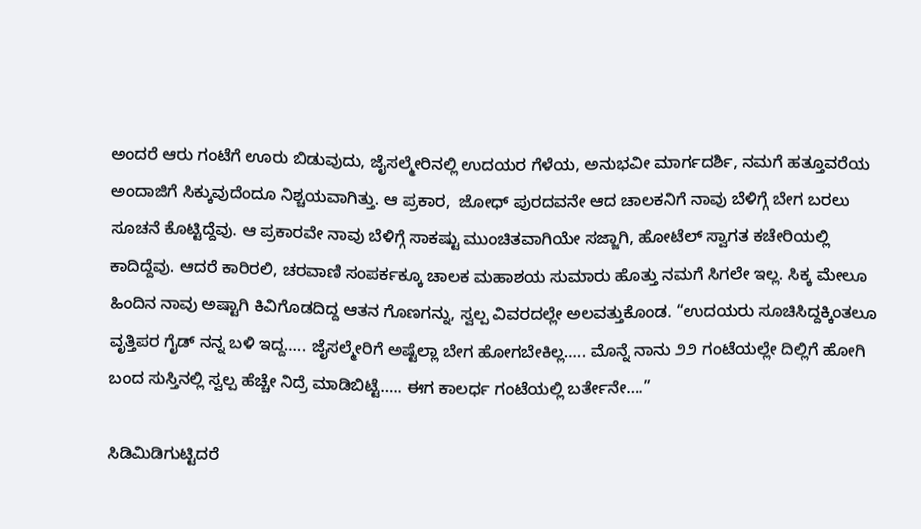ಅಂದರೆ ಆರು ಗಂಟೆಗೆ ಊರು ಬಿಡುವುದು, ಜೈಸಲ್ಮೇರಿನಲ್ಲಿ ಉದಯರ ಗೆಳೆಯ, ಅನುಭವೀ ಮಾರ್ಗದರ್ಶಿ, ನಮಗೆ ಹತ್ತೂವರೆಯ ಅಂದಾಜಿಗೆ ಸಿಕ್ಕುವುದೆಂದೂ ನಿಶ್ಚಯವಾಗಿತ್ತು. ಆ ಪ್ರಕಾರ,  ಜೋಧ್ ಪುರದವನೇ ಆದ ಚಾಲಕನಿಗೆ ನಾವು ಬೆಳಿಗ್ಗೆ ಬೇಗ ಬರಲು ಸೂಚನೆ ಕೊಟ್ಟಿದ್ದೆವು. ಆ ಪ್ರಕಾರವೇ ನಾವು ಬೆಳಿಗ್ಗೆ ಸಾಕಷ್ಟು ಮುಂಚಿತವಾಗಿಯೇ ಸಜ್ಜಾಗಿ, ಹೋಟೆಲ್ ಸ್ವಾಗತ ಕಚೇರಿಯಲ್ಲಿ ಕಾದಿದ್ದೆವು. ಆದರೆ ಕಾರಿರಲಿ, ಚರವಾಣಿ ಸಂಪರ್ಕಕ್ಕೂ ಚಾಲಕ ಮಹಾಶಯ ಸುಮಾರು ಹೊತ್ತು ನಮಗೆ ಸಿಗಲೇ ಇಲ್ಲ. ಸಿಕ್ಕ ಮೇಲೂ ಹಿಂದಿನ ನಾವು ಅಷ್ಟಾಗಿ ಕಿವಿಗೊಡದಿದ್ದ ಆತನ ಗೊಣಗನ್ನು, ಸ್ವಲ್ಪ ವಿವರದಲ್ಲೇ ಅಲವತ್ತುಕೊಂಡ. “ಉದಯರು ಸೂಚಿಸಿದ್ದಕ್ಕಿಂತಲೂ ವೃತ್ತಿಪರ ಗೈಡ್ ನನ್ನ ಬಳಿ ಇದ್ದ….. ಜೈಸಲ್ಮೇರಿಗೆ ಅಷ್ಟೆಲ್ಲಾ ಬೇಗ ಹೋಗಬೇಕಿಲ್ಲ….. ಮೊನ್ನೆ ನಾನು ೨೨ ಗಂಟೆಯಲ್ಲೇ ದಿಲ್ಲಿಗೆ ಹೋಗಿ ಬಂದ ಸುಸ್ತಿನಲ್ಲಿ ಸ್ವಲ್ಪ ಹೆಚ್ಚೇ ನಿದ್ರೆ ಮಾಡಿಬಿಟ್ಟೆ….. ಈಗ ಕಾಲರ್ಧ ಗಂಟೆಯಲ್ಲಿ ಬರ್ತೇನೇ….”

ಸಿಡಿಮಿಡಿಗುಟ್ಟಿದರೆ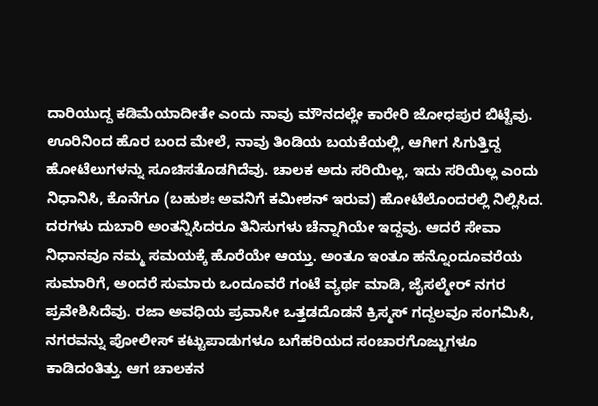ದಾರಿಯುದ್ದ ಕಡಿಮೆಯಾದೀತೇ ಎಂದು ನಾವು ಮೌನದಲ್ಲೇ ಕಾರೇರಿ ಜೋಧಪುರ ಬಿಟ್ಟೆವು. ಊರಿನಿಂದ ಹೊರ ಬಂದ ಮೇಲೆ, ನಾವು ತಿಂಡಿಯ ಬಯಕೆಯಲ್ಲಿ, ಆಗೀಗ ಸಿಗುತ್ತಿದ್ದ ಹೋಟೆಲುಗಳನ್ನು ಸೂಚಿಸತೊಡಗಿದೆವು. ಚಾಲಕ ಅದು ಸರಿಯಿಲ್ಲ, ಇದು ಸರಿಯಿಲ್ಲ ಎಂದು ನಿಧಾನಿಸಿ, ಕೊನೆಗೂ (ಬಹುಶಃ ಅವನಿಗೆ ಕಮೀಶನ್ ಇರುವ) ಹೋಟೆಲೊಂದರಲ್ಲಿ ನಿಲ್ಲಿಸಿದ. ದರಗಳು ದುಬಾರಿ ಅಂತನ್ನಿಸಿದರೂ ತಿನಿಸುಗಳು ಚೆನ್ನಾಗಿಯೇ ಇದ್ದವು. ಆದರೆ ಸೇವಾ ನಿಧಾನವೂ ನಮ್ಮ ಸಮಯಕ್ಕೆ ಹೊರೆಯೇ ಆಯ್ತು. ಅಂತೂ ಇಂತೂ ಹನ್ನೊಂದೂವರೆಯ ಸುಮಾರಿಗೆ, ಅಂದರೆ ಸುಮಾರು ಒಂದೂವರೆ ಗಂಟೆ ವ್ಯರ್ಥ ಮಾಡಿ, ಜೈಸಲ್ಮೇರ್ ನಗರ ಪ್ರವೇಶಿಸಿದೆವು. ರಜಾ ಅವಧಿಯ ಪ್ರವಾಸೀ ಒತ್ತಡದೊಡನೆ ಕ್ರಿಸ್ಮಸ್ ಗದ್ದಲವೂ ಸಂಗಮಿಸಿ, ನಗರವನ್ನು ಪೋಲೀಸ್ ಕಟ್ಟುಪಾಡುಗಳೂ ಬಗೆಹರಿಯದ ಸಂಚಾರಗೊಜ್ಜುಗಳೂ ಕಾಡಿದಂತಿತ್ತು. ಆಗ ಚಾಲಕನ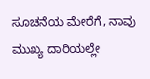ಸೂಚನೆಯ ಮೇರೆಗೆ, ನಾವು ಮುಖ್ಯ ದಾರಿಯಲ್ಲೇ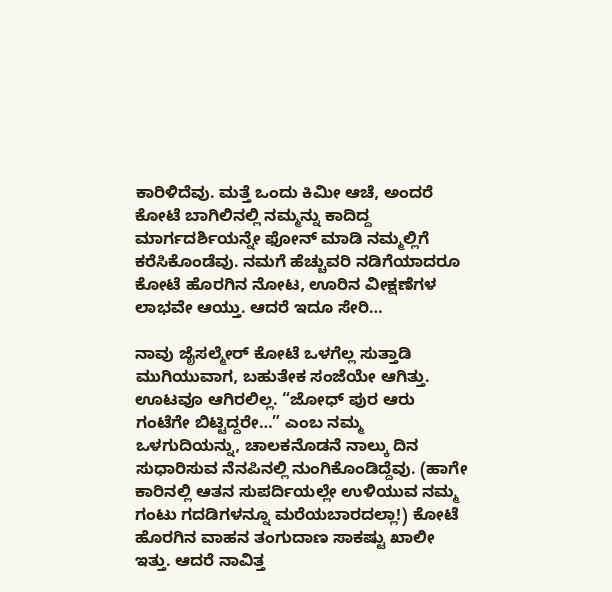ಕಾರಿಳಿದೆವು. ಮತ್ತೆ ಒಂದು ಕಿಮೀ ಆಚೆ, ಅಂದರೆ ಕೋಟೆ ಬಾಗಿಲಿನಲ್ಲಿ ನಮ್ಮನ್ನು ಕಾದಿದ್ದ ಮಾರ್ಗದರ್ಶಿಯನ್ನೇ ಫೋನ್ ಮಾಡಿ ನಮ್ಮಲ್ಲಿಗೆ ಕರೆಸಿಕೊಂಡೆವು. ನಮಗೆ ಹೆಚ್ಚುವರಿ ನಡಿಗೆಯಾದರೂ ಕೋಟೆ ಹೊರಗಿನ ನೋಟ, ಊರಿನ ವೀಕ್ಷಣೆಗಳ ಲಾಭವೇ ಆಯ್ತು. ಆದರೆ ಇದೂ ಸೇರಿ…

ನಾವು ಜೈಸಲ್ಮೇರ್ ಕೋಟೆ ಒಳಗೆಲ್ಲ ಸುತ್ತಾಡಿ ಮುಗಿಯುವಾಗ, ಬಹುತೇಕ ಸಂಜೆಯೇ ಆಗಿತ್ತು. ಊಟವೂ ಆಗಿರಲಿಲ್ಲ. “ಜೋಧ್ ಪುರ ಆರು ಗಂಟೆಗೇ ಬಿಟ್ಟಿದ್ದರೇ…” ಎಂಬ ನಮ್ಮ ಒಳಗುದಿಯನ್ನು, ಚಾಲಕನೊಡನೆ ನಾಲ್ಕು ದಿನ ಸುಧಾರಿಸುವ ನೆನಪಿನಲ್ಲಿ ನುಂಗಿಕೊಂಡಿದ್ದೆವು. (ಹಾಗೇ ಕಾರಿನಲ್ಲಿ ಆತನ ಸುಪರ್ದಿಯಲ್ಲೇ ಉಳಿಯುವ ನಮ್ಮ ಗಂಟು ಗದಡಿಗಳನ್ನೂ ಮರೆಯಬಾರದಲ್ಲಾ!) ಕೋಟೆ ಹೊರಗಿನ ವಾಹನ ತಂಗುದಾಣ ಸಾಕಷ್ಟು ಖಾಲೀ ಇತ್ತು. ಆದರೆ ನಾವಿತ್ತ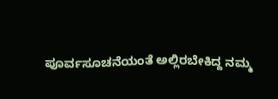ಪೂರ್ವಸೂಚನೆಯಂತೆ ಅಲ್ಲಿರಬೇಕಿದ್ದ ನಮ್ಮ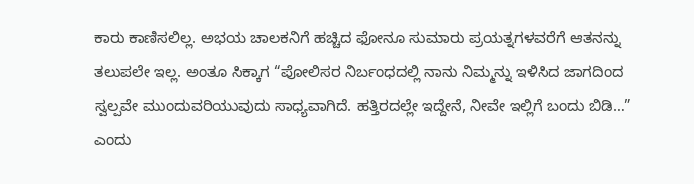ಕಾರು ಕಾಣಿಸಲಿಲ್ಲ. ಅಭಯ ಚಾಲಕನಿಗೆ ಹಚ್ಚಿದ ಫೋನೂ ಸುಮಾರು ಪ್ರಯತ್ನಗಳವರೆಗೆ ಆತನನ್ನು ತಲುಪಲೇ ಇಲ್ಲ. ಅಂತೂ ಸಿಕ್ಕಾಗ “ಪೋಲಿಸರ ನಿರ್ಬಂಧದಲ್ಲಿ ನಾನು ನಿಮ್ಮನ್ನು ಇಳಿಸಿದ ಜಾಗದಿಂದ ಸ್ವಲ್ಪವೇ ಮುಂದುವರಿಯುವುದು ಸಾಧ್ಯವಾಗಿದೆ. ಹತ್ತಿರದಲ್ಲೇ ಇದ್ದೇನೆ, ನೀವೇ ಇಲ್ಲಿಗೆ ಬಂದು ಬಿಡಿ…” ಎಂದು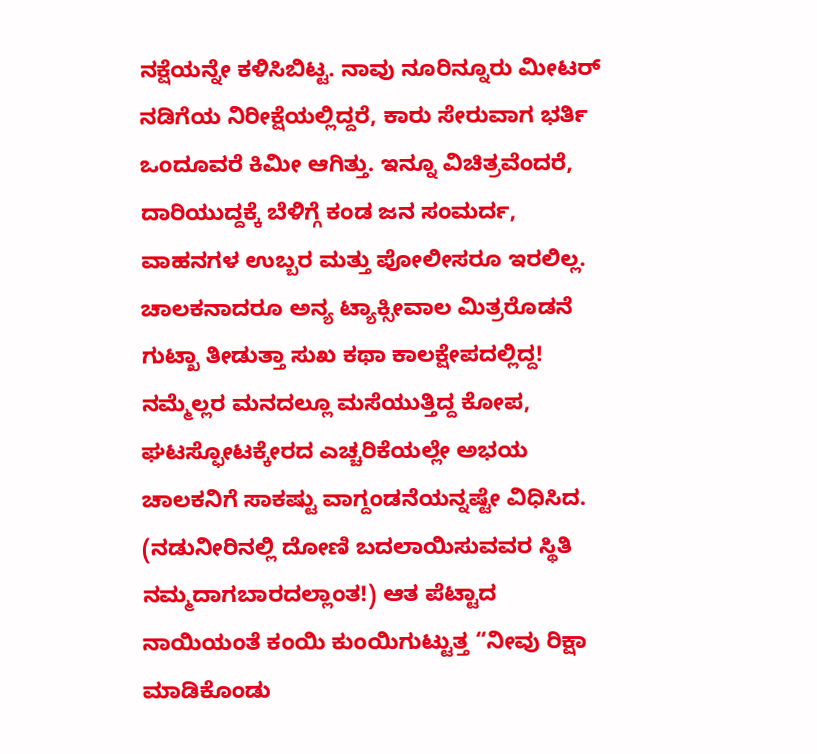ನಕ್ಷೆಯನ್ನೇ ಕಳಿಸಿಬಿಟ್ಟ. ನಾವು ನೂರಿನ್ನೂರು ಮೀಟರ್ ನಡಿಗೆಯ ನಿರೀಕ್ಷೆಯಲ್ಲಿದ್ದರೆ, ಕಾರು ಸೇರುವಾಗ ಭರ್ತಿ ಒಂದೂವರೆ ಕಿಮೀ ಆಗಿತ್ತು. ಇನ್ನೂ ವಿಚಿತ್ರವೆಂದರೆ, ದಾರಿಯುದ್ದಕ್ಕೆ ಬೆಳಿಗ್ಗೆ ಕಂಡ ಜನ ಸಂಮರ್ದ, ವಾಹನಗಳ ಉಬ್ಬರ ಮತ್ತು ಪೋಲೀಸರೂ ಇರಲಿಲ್ಲ. ಚಾಲಕನಾದರೂ ಅನ್ಯ ಟ್ಯಾಕ್ಸೀವಾಲ ಮಿತ್ರರೊಡನೆ ಗುಟ್ಖಾ ತೀಡುತ್ತಾ ಸುಖ ಕಥಾ ಕಾಲಕ್ಷೇಪದಲ್ಲಿದ್ದ! ನಮ್ಮೆಲ್ಲರ ಮನದಲ್ಲೂ ಮಸೆಯುತ್ತಿದ್ದ ಕೋಪ, ಘಟಸ್ಫೋಟಕ್ಕೇರದ ಎಚ್ಚರಿಕೆಯಲ್ಲೇ ಅಭಯ ಚಾಲಕನಿಗೆ ಸಾಕಷ್ಟು ವಾಗ್ದಂಡನೆಯನ್ನಷ್ಟೇ ವಿಧಿಸಿದ. (ನಡುನೀರಿನಲ್ಲಿ ದೋಣಿ ಬದಲಾಯಿಸುವವರ ಸ್ಥಿತಿ ನಮ್ಮದಾಗಬಾರದಲ್ಲಾಂತ!) ಆತ ಪೆಟ್ಟಾದ ನಾಯಿಯಂತೆ ಕಂಯಿ ಕುಂಯಿಗುಟ್ಟುತ್ತ “ನೀವು ರಿಕ್ಷಾ ಮಾಡಿಕೊಂಡು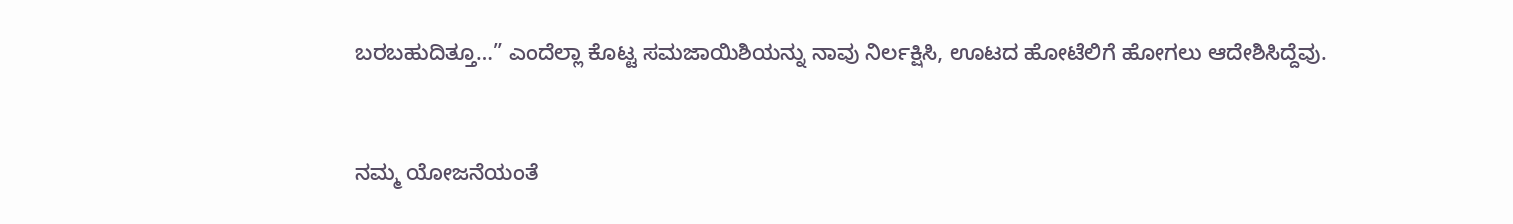ಬರಬಹುದಿತ್ತೂ…” ಎಂದೆಲ್ಲಾ ಕೊಟ್ಟ ಸಮಜಾಯಿಶಿಯನ್ನು ನಾವು ನಿರ್ಲಕ್ಷಿಸಿ, ಊಟದ ಹೋಟೆಲಿಗೆ ಹೋಗಲು ಆದೇಶಿಸಿದ್ದೆವು.



ನಮ್ಮ ಯೋಜನೆಯಂತೆ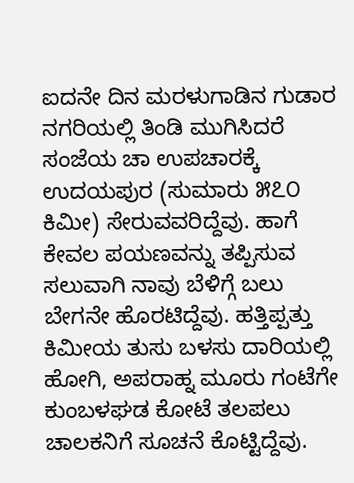ಐದನೇ ದಿನ ಮರಳುಗಾಡಿನ ಗುಡಾರ ನಗರಿಯಲ್ಲಿ ತಿಂಡಿ ಮುಗಿಸಿದರೆ ಸಂಜೆಯ ಚಾ ಉಪಚಾರಕ್ಕೆ ಉದಯಪುರ (ಸುಮಾರು ೫೭೦ ಕಿಮೀ) ಸೇರುವವರಿದ್ದೆವು. ಹಾಗೆ ಕೇವಲ ಪಯಣವನ್ನು ತಪ್ಪಿಸುವ ಸಲುವಾಗಿ ನಾವು ಬೆಳಿಗ್ಗೆ ಬಲು ಬೇಗನೇ ಹೊರಟಿದ್ದೆವು. ಹತ್ತಿಪ್ಪತ್ತು ಕಿಮೀಯ ತುಸು ಬಳಸು ದಾರಿಯಲ್ಲಿ ಹೋಗಿ, ಅಪರಾಹ್ನ ಮೂರು ಗಂಟೆಗೇ ಕುಂಬಳಘಡ ಕೋಟೆ ತಲಪಲು ಚಾಲಕನಿಗೆ ಸೂಚನೆ ಕೊಟ್ಟಿದ್ದೆವು.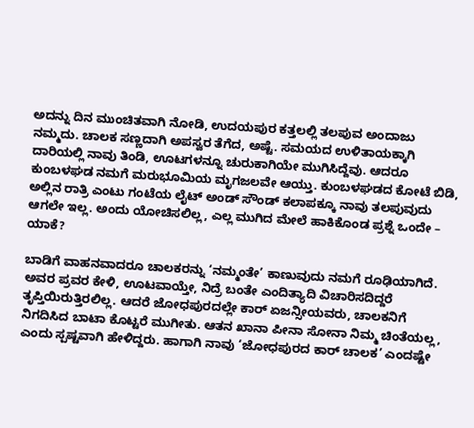ಅದನ್ನು ದಿನ ಮುಂಚಿತವಾಗಿ ನೋಡಿ, ಉದಯಪುರ ಕತ್ತಲಲ್ಲಿ ತಲಪುವ ಅಂದಾಜು ನಮ್ಮದು. ಚಾಲಕ ಸಣ್ಣದಾಗಿ ಅಪಸ್ವರ ತೆಗೆದ, ಅಷ್ಟೆ. ಸಮಯದ ಉಳಿತಾಯಕ್ಕಾಗಿ ದಾರಿಯಲ್ಲಿ ನಾವು ತಿಂಡಿ, ಊಟಗಳನ್ನೂ ಚುರುಕಾಗಿಯೇ ಮುಗಿಸಿದ್ದೆವು. ಆದರೂ ಕುಂಬಳಘಡ ನಮಗೆ ಮರುಭೂಮಿಯ ಮೃಗಜಲವೇ ಆಯ್ತು. ಕುಂಬಳಘಡದ ಕೋಟೆ ಬಿಡಿ, ಅಲ್ಲಿನ ರಾತ್ರಿ ಎಂಟು ಗಂಟೆಯ ಲೈಟ್ ಅಂಡ್ ಸೌಂಡ್ ಕಲಾಪಕ್ಕೂ ನಾವು ತಲಪುವುದು ಆಗಲೇ ಇಲ್ಲ. ಅಂದು ಯೋಚಿಸಲಿಲ್ಲ, ಎಲ್ಲ ಮುಗಿದ ಮೇಲೆ ಹಾಕಿಕೊಂಡ ಪ್ರಶ್ನೆ ಒಂದೇ – ಯಾಕೆ?

ಬಾಡಿಗೆ ವಾಹನವಾದರೂ ಚಾಲಕರನ್ನು ‘ನಮ್ಮಂತೇ’ ಕಾಣುವುದು ನಮಗೆ ರೂಢಿಯಾಗಿದೆ. ಅವರ ಪ್ರವರ ಕೇಳಿ, ಊಟವಾಯ್ತೇ, ನಿದ್ರೆ ಬಂತೇ ಎಂದಿತ್ಯಾದಿ ವಿಚಾರಿಸದಿದ್ದರೆ ತೃಪ್ತಿಯಿರುತ್ತಿರಲಿಲ್ಲ. ಆದರೆ ಜೋಧಪುರದಲ್ಲೇ ಕಾರ್ ಏಜನ್ಸೀಯವರು, ಚಾಲಕನಿಗೆ ನಿಗದಿಸಿದ ಬಾಟಾ ಕೊಟ್ಟರೆ ಮುಗೀತು. ಆತನ ಖಾನಾ ಪೀನಾ ಸೋನಾ ನಿಮ್ಮ ಚಿಂತೆಯಲ್ಲ, ಎಂದು ಸ್ಪಷ್ಟವಾಗಿ ಹೇಳಿದ್ದರು. ಹಾಗಾಗಿ ನಾವು ‘ಜೋಧಪುರದ ಕಾರ್ ಚಾಲಕ’ ಎಂದಷ್ಟೇ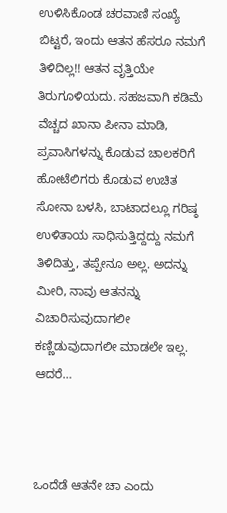ಉಳಿಸಿಕೊಂಡ ಚರವಾಣಿ ಸಂಖ್ಯೆ ಬಿಟ್ಟರೆ, ಇಂದು ಆತನ ಹೆಸರೂ ನಮಗೆ ತಿಳಿದಿಲ್ಲ!! ಆತನ ವೃತ್ತಿಯೇ ತಿರುಗೂಳಿಯದು. ಸಹಜವಾಗಿ ಕಡಿಮೆ ವೆಚ್ಚದ ಖಾನಾ ಪೀನಾ ಮಾಡಿ, ಪ್ರವಾಸಿಗಳನ್ನು ಕೊಡುವ ಚಾಲಕರಿಗೆ ಹೋಟೆಲಿಗರು ಕೊಡುವ ಉಚಿತ ಸೋನಾ ಬಳಸಿ, ಬಾಟಾದಲ್ಲೂ ಗರಿಷ್ಠ ಉಳಿತಾಯ ಸಾಧಿಸುತ್ತಿದ್ದದ್ದು ನಮಗೆ ತಿಳಿದಿತ್ತು, ತಪ್ಪೇನೂ ಅಲ್ಲ. ಅದನ್ನು ಮೀರಿ, ನಾವು ಆತನನ್ನು ವಿಚಾರಿಸುವುದಾಗಲೀ ಕಣ್ಣಿಡುವುದಾಗಲೀ ಮಾಡಲೇ ಇಲ್ಲ. ಆದರೆ…



ಒಂದೆಡೆ ಆತನೇ ಚಾ ಎಂದು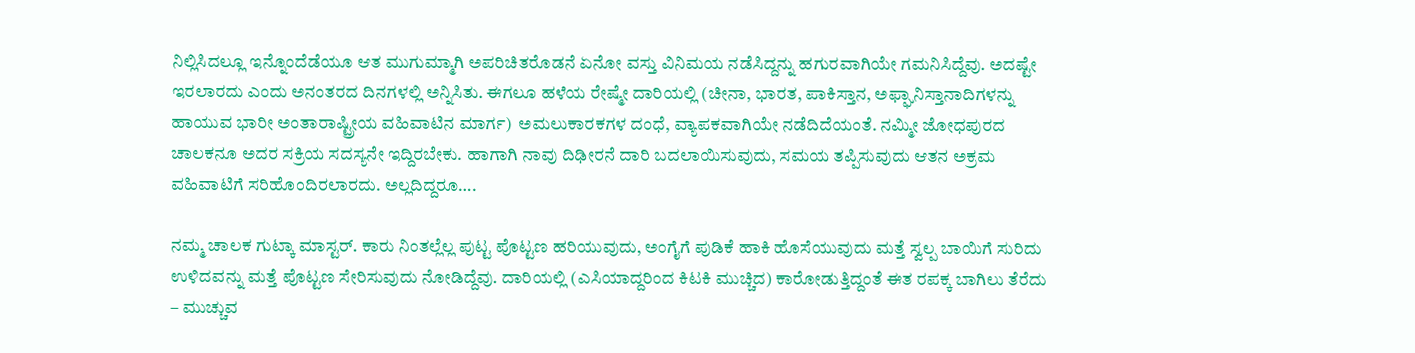ನಿಲ್ಲಿಸಿದಲ್ಲೂ ಇನ್ನೊಂದೆಡೆಯೂ ಆತ ಮುಗುಮ್ಮಾಗಿ ಅಪರಿಚಿತರೊಡನೆ ಏನೋ ವಸ್ತು ವಿನಿಮಯ ನಡೆಸಿದ್ದನ್ನು ಹಗುರವಾಗಿಯೇ ಗಮನಿಸಿದ್ದೆವು. ಅದಷ್ಟೇ ಇರಲಾರದು ಎಂದು ಅನಂತರದ ದಿನಗಳಲ್ಲಿ ಅನ್ನಿಸಿತು. ಈಗಲೂ ಹಳೆಯ ರೇಷ್ಮೇ ದಾರಿಯಲ್ಲಿ (ಚೀನಾ, ಭಾರತ, ಪಾಕಿಸ್ತಾನ, ಅಫ್ಘಾನಿಸ್ತಾನಾದಿಗಳನ್ನು ಹಾಯುವ ಭಾರೀ ಅಂತಾರಾಷ್ಟ್ರೀಯ ವಹಿವಾಟಿನ ಮಾರ್ಗ)  ಅಮಲುಕಾರಕಗಳ ದಂಧೆ, ವ್ಯಾಪಕವಾಗಿಯೇ ನಡೆದಿದೆಯಂತೆ. ನಮ್ಮೀ ಜೋಧಪುರದ ಚಾಲಕನೂ ಅದರ ಸಕ್ರಿಯ ಸದಸ್ಯನೇ ಇದ್ದಿರಬೇಕು. ಹಾಗಾಗಿ ನಾವು ದಿಢೀರನೆ ದಾರಿ ಬದಲಾಯಿಸುವುದು, ಸಮಯ ತಪ್ಪಿಸುವುದು ಆತನ ಅಕ್ರಮ ವಹಿವಾಟಿಗೆ ಸರಿಹೊಂದಿರಲಾರದು. ಅಲ್ಲದಿದ್ದರೂ….

ನಮ್ಮ ಚಾಲಕ ಗುಟ್ಕಾ ಮಾಸ್ಟರ್. ಕಾರು ನಿಂತಲ್ಲೆಲ್ಲ ಪುಟ್ಟ ಪೊಟ್ಟಣ ಹರಿಯುವುದು, ಅಂಗೈಗೆ ಪುಡಿಕೆ ಹಾಕಿ ಹೊಸೆಯುವುದು ಮತ್ತೆ ಸ್ವಲ್ಪ ಬಾಯಿಗೆ ಸುರಿದು ಉಳಿದವನ್ನು ಮತ್ತೆ ಪೊಟ್ಟಣ ಸೇರಿಸುವುದು ನೋಡಿದ್ದೆವು. ದಾರಿಯಲ್ಲಿ (ಎಸಿಯಾದ್ದರಿಂದ ಕಿಟಕಿ ಮುಚ್ಚಿದ) ಕಾರೋಡುತ್ತಿದ್ದಂತೆ ಈತ ರಪಕ್ಕ ಬಾಗಿಲು ತೆರೆದು – ಮುಚ್ಚುವ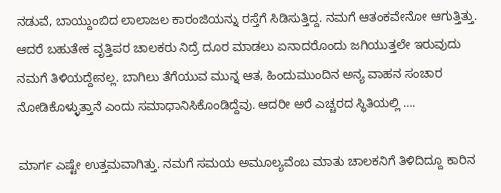ನಡುವೆ, ಬಾಯ್ದುಂಬಿದ ಲಾಲಾಜಲ ಕಾರಂಜಿಯನ್ನು ರಸ್ತೆಗೆ ಸಿಡಿಸುತ್ತಿದ್ದ. ನಮಗೆ ಆತಂಕವೇನೋ ಆಗುತ್ತಿತ್ತು. ಆದರೆ ಬಹುತೇಕ ವೃತ್ತಿಪರ ಚಾಲಕರು ನಿದ್ರೆ ದೂರ ಮಾಡಲು ಏನಾದರೊಂದು ಜಗಿಯುತ್ತಲೇ ಇರುವುದು ನಮಗೆ ತಿಳಿಯದ್ದೇನಲ್ಲ. ಬಾಗಿಲು ತೆಗೆಯುವ ಮುನ್ನ ಆತ, ಹಿಂದುಮುಂದಿನ ಅನ್ಯ ವಾಹನ ಸಂಚಾರ ನೋಡಿಕೊಳ್ಳುತ್ತಾನೆ ಎಂದು ಸಮಾಧಾನಿಸಿಕೊಂಡಿದ್ದೆವು. ಆದರೀ ಅರೆ ಎಚ್ಚರದ ಸ್ಥಿತಿಯಲ್ಲಿ ….

ಮಾರ್ಗ ಎಷ್ಟೇ ಉತ್ತಮವಾಗಿತ್ತು. ನಮಗೆ ಸಮಯ ಅಮೂಲ್ಯವೆಂಬ ಮಾತು ಚಾಲಕನಿಗೆ ತಿಳಿದಿದ್ದೂ ಕಾರಿನ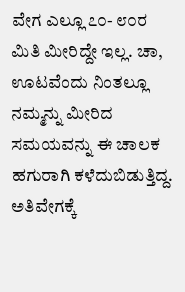ವೇಗ ಎಲ್ಲೂ ೭೦- ೮೦ರ ಮಿತಿ ಮೀರಿದ್ದೇ ಇಲ್ಲ. ಚಾ, ಊಟವೆಂದು ನಿಂತಲ್ಲೂ ನಮ್ಮನ್ನು ಮೀರಿದ ಸಮಯವನ್ನು ಈ ಚಾಲಕ ಹಗುರಾಗಿ ಕಳೆದುಬಿಡುತ್ತಿದ್ದ. ಅತಿವೇಗಕ್ಕೆ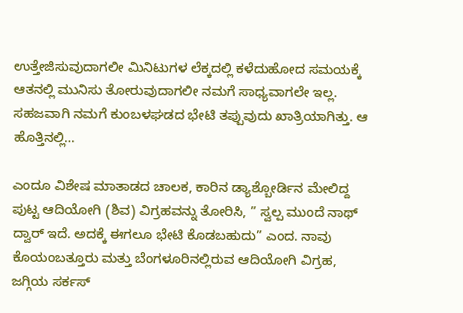ಉತ್ತೇಜಿಸುವುದಾಗಲೀ ಮಿನಿಟುಗಳ ಲೆಕ್ಕದಲ್ಲಿ ಕಳೆದುಹೋದ ಸಮಯಕ್ಕೆ ಆತನಲ್ಲಿ ಮುನಿಸು ತೋರುವುದಾಗಲೀ ನಮಗೆ ಸಾಧ್ಯವಾಗಲೇ ಇಲ್ಲ. ಸಹಜವಾಗಿ ನಮಗೆ ಕುಂಬಳಘಡದ ಭೇಟಿ ತಪ್ಪುವುದು ಖಾತ್ರಿಯಾಗಿತ್ತು. ಆ ಹೊತ್ತಿನಲ್ಲಿ…

ಎಂದೂ ವಿಶೇಷ ಮಾತಾಡದ ಚಾಲಕ, ಕಾರಿನ ಡ್ಯಾಶ್ಬೋರ್ಡಿನ ಮೇಲಿದ್ದ ಪುಟ್ಟ ಆದಿಯೋಗಿ (ಶಿವ) ವಿಗ್ರಹವನ್ನು ತೋರಿಸಿ, ” ಸ್ವಲ್ಪ ಮುಂದೆ ನಾಥ್ ದ್ವಾರ್ ಇದೆ. ಅದಕ್ಕೆ ಈಗಲೂ ಭೇಟಿ ಕೊಡಬಹುದು” ಎಂದ. ನಾವು ಕೊಯಂಬತ್ತೂರು ಮತ್ತು ಬೆಂಗಳೂರಿನಲ್ಲಿರುವ ಆದಿಯೋಗಿ ವಿಗ್ರಹ, ಜಗ್ಗಿಯ ಸರ್ಕಸ್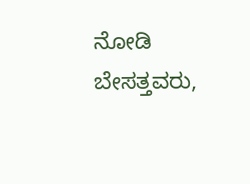ನೋಡಿ ಬೇಸತ್ತವರು,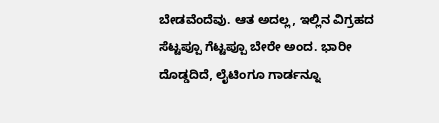ಬೇಡವೆಂದೆವು. ಆತ ಅದಲ್ಲ, ಇಲ್ಲಿನ ವಿಗ್ರಹದ ಸೆಟ್ಟಪ್ಪೂ ಗೆಟ್ಟಪ್ಪೂ ಬೇರೇ ಅಂದ. ಭಾರೀ ದೊಡ್ಡದಿದೆ, ಲೈಟಿಂಗೂ ಗಾರ್ಡನ್ನೂ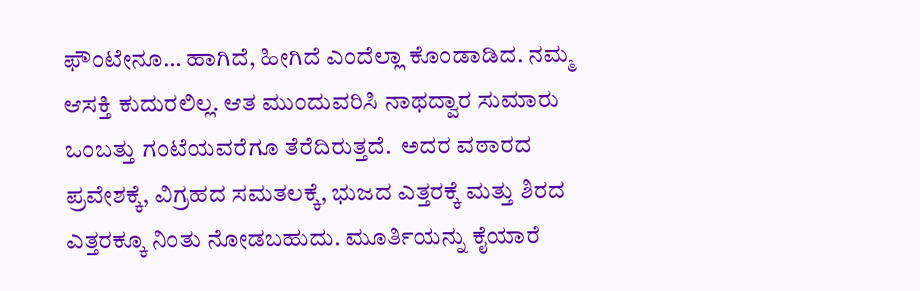ಫೌಂಟೇನೂ… ಹಾಗಿದೆ, ಹೀಗಿದೆ ಎಂದೆಲ್ಲಾ ಕೊಂಡಾಡಿದ. ನಮ್ಮ ಆಸಕ್ತಿ ಕುದುರಲಿಲ್ಲ. ಆತ ಮುಂದುವರಿಸಿ ನಾಥದ್ವಾರ ಸುಮಾರು ಒಂಬತ್ತು ಗಂಟೆಯವರೆಗೂ ತೆರೆದಿರುತ್ತದೆ.  ಅದರ ವಠಾರದ ಪ್ರವೇಶಕ್ಕೆ, ವಿಗ್ರಹದ ಸಮತಲಕ್ಕೆ, ಭುಜದ ಎತ್ತರಕ್ಕೆ ಮತ್ತು ಶಿರದ ಎತ್ತರಕ್ಕೂ ನಿಂತು ನೋಡಬಹುದು. ಮೂರ್ತಿಯನ್ನು ಕೈಯಾರೆ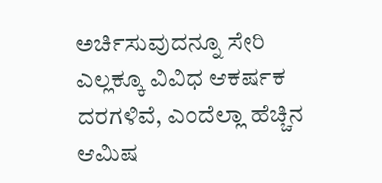ಅರ್ಚಿಸುವುದನ್ನೂ ಸೇರಿ ಎಲ್ಲಕ್ಕೂ ವಿವಿಧ ಆಕರ್ಷಕ ದರಗಳಿವೆ, ಎಂದೆಲ್ಲಾ ಹೆಚ್ಚಿನ ಆಮಿಷ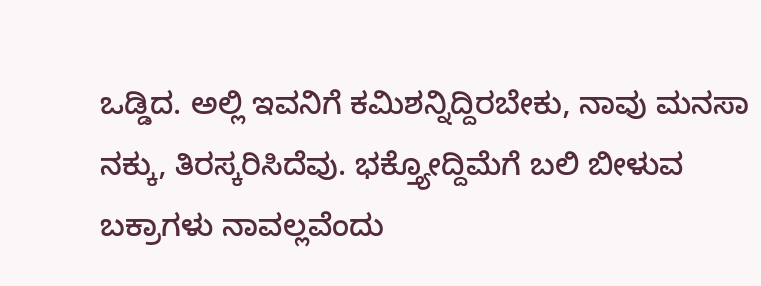ಒಡ್ಡಿದ. ಅಲ್ಲಿ ಇವನಿಗೆ ಕಮಿಶನ್ನಿದ್ದಿರಬೇಕು, ನಾವು ಮನಸಾ ನಕ್ಕು, ತಿರಸ್ಕರಿಸಿದೆವು. ಭಕ್ತ್ಯೋದ್ದಿಮೆಗೆ ಬಲಿ ಬೀಳುವ ಬಕ್ರಾಗಳು ನಾವಲ್ಲವೆಂದು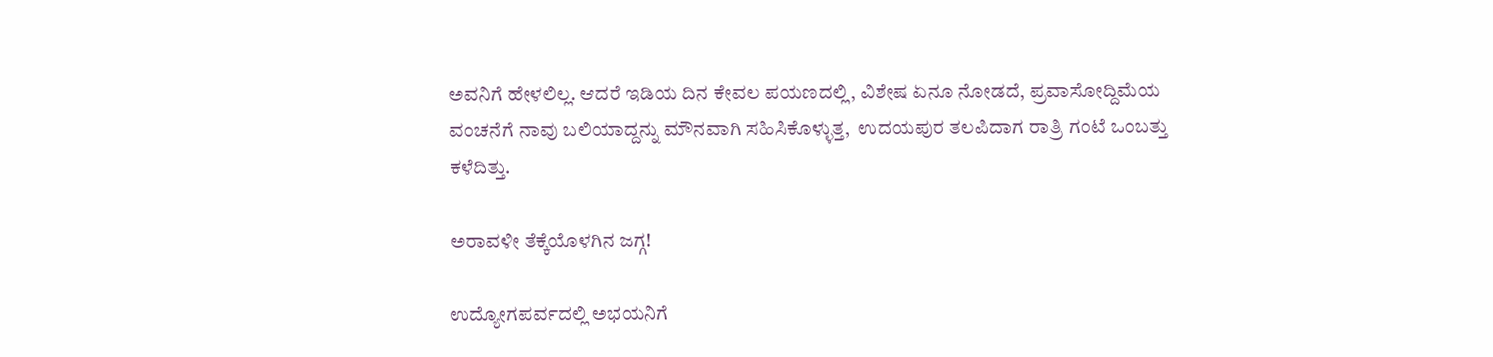ಅವನಿಗೆ ಹೇಳಲಿಲ್ಲ. ಆದರೆ ಇಡಿಯ ದಿನ ಕೇವಲ ಪಯಣದಲ್ಲಿ, ವಿಶೇಷ ಏನೂ ನೋಡದೆ, ಪ್ರವಾಸೋದ್ದಿಮೆಯ ವಂಚನೆಗೆ ನಾವು ಬಲಿಯಾದ್ದನ್ನು ಮೌನವಾಗಿ ಸಹಿಸಿಕೊಳ್ಳುತ್ತ,  ಉದಯಪುರ ತಲಪಿದಾಗ ರಾತ್ರಿ ಗಂಟೆ ಒಂಬತ್ತು ಕಳೆದಿತ್ತು.

ಅರಾವಳೀ ತೆಕ್ಕೆಯೊಳಗಿನ ಜಗ್ಗ!

ಉದ್ಯೋಗಪರ್ವದಲ್ಲಿ ಅಭಯನಿಗೆ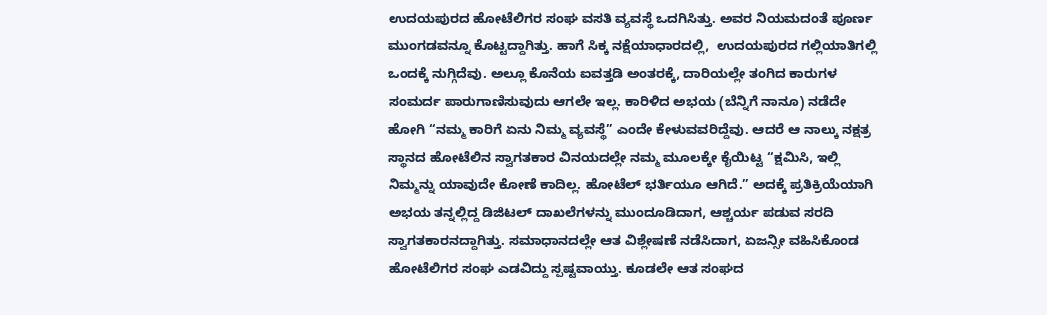ಉದಯಪುರದ ಹೋಟೆಲಿಗರ ಸಂಘ ವಸತಿ ವ್ಯವಸ್ಥೆ ಒದಗಿಸಿತ್ತು. ಅವರ ನಿಯಮದಂತೆ ಪೂರ್ಣ ಮುಂಗಡವನ್ನೂ ಕೊಟ್ಟದ್ದಾಗಿತ್ತು. ಹಾಗೆ ಸಿಕ್ಕ ನಕ್ಷೆಯಾಧಾರದಲ್ಲಿ,  ಉದಯಪುರದ ಗಲ್ಲಿಯಾತಿಗಲ್ಲಿ ಒಂದಕ್ಕೆ ನುಗ್ಗಿದೆವು. ಅಲ್ಲೂ ಕೊನೆಯ ಐವತ್ತಡಿ ಅಂತರಕ್ಕೆ, ದಾರಿಯಲ್ಲೇ ತಂಗಿದ ಕಾರುಗಳ ಸಂಮರ್ದ ಪಾರುಗಾಣಿಸುವುದು ಆಗಲೇ ಇಲ್ಲ. ಕಾರಿಳಿದ ಅಭಯ (ಬೆನ್ನಿಗೆ ನಾನೂ) ನಡೆದೇ ಹೋಗಿ “ನಮ್ಮ ಕಾರಿಗೆ ಏನು ನಿಮ್ಮ ವ್ಯವಸ್ಥೆ” ಎಂದೇ ಕೇಳುವವರಿದ್ದೆವು. ಆದರೆ ಆ ನಾಲ್ಕು ನಕ್ಷತ್ರ ಸ್ಥಾನದ ಹೋಟೆಲಿನ ಸ್ವಾಗತಕಾರ ವಿನಯದಲ್ಲೇ ನಮ್ಮ ಮೂಲಕ್ಕೇ ಕೈಯಿಟ್ಟ “ಕ್ಷಮಿಸಿ, ಇಲ್ಲಿ ನಿಮ್ಮನ್ನು ಯಾವುದೇ ಕೋಣೆ ಕಾದಿಲ್ಲ. ಹೋಟೆಲ್ ಭರ್ತಿಯೂ ಆಗಿದೆ.” ಅದಕ್ಕೆ ಪ್ರತಿಕ್ರಿಯೆಯಾಗಿ ಅಭಯ ತನ್ನಲ್ಲಿದ್ದ ಡಿಜಿಟಲ್ ದಾಖಲೆಗಳನ್ನು ಮುಂದೂಡಿದಾಗ, ಆಶ್ಚರ್ಯ ಪಡುವ ಸರದಿ ಸ್ವಾಗತಕಾರನದ್ದಾಗಿತ್ತು. ಸಮಾಧಾನದಲ್ಲೇ ಆತ ವಿಶ್ಲೇಷಣೆ ನಡೆಸಿದಾಗ, ಏಜನ್ಸೀ ವಹಿಸಿಕೊಂಡ ಹೋಟೆಲಿಗರ ಸಂಘ ಎಡವಿದ್ದು ಸ್ಪಷ್ಟವಾಯ್ತು. ಕೂಡಲೇ ಆತ ಸಂಘದ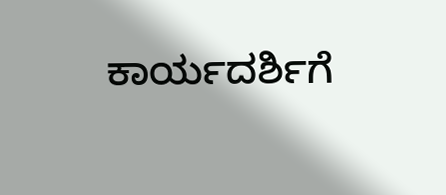ಕಾರ್ಯದರ್ಶಿಗೆ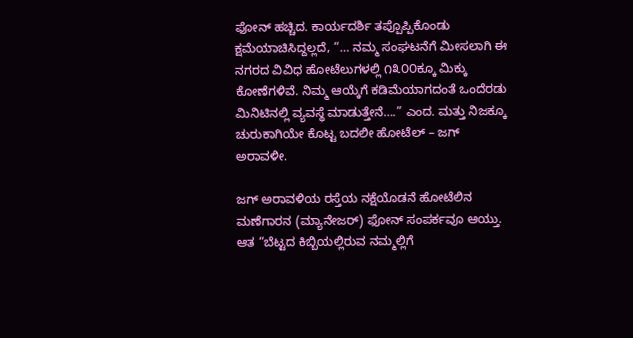ಫೋನ್ ಹಚ್ಚಿದ. ಕಾರ್ಯದರ್ಶಿ ತಪ್ಪೊಪ್ಪಿಕೊಂಡು ಕ್ಷಮೆಯಾಚಿಸಿದ್ದಲ್ಲದೆ, “… ನಮ್ಮ ಸಂಘಟನೆಗೆ ಮೀಸಲಾಗಿ ಈ ನಗರದ ವಿವಿಧ ಹೋಟೆಲುಗಳಲ್ಲಿ ೧೩೦೦ಕ್ಕೂ ಮಿಕ್ಕು ಕೋಣೆಗಳಿವೆ. ನಿಮ್ಮ ಆಯ್ಕೆಗೆ ಕಡಿಮೆಯಾಗದಂತೆ ಒಂದೆರಡು ಮಿನಿಟಿನಲ್ಲಿ ವ್ಯವಸ್ಥೆ ಮಾಡುತ್ತೇನೆ….” ಎಂದ. ಮತ್ತು ನಿಜಕ್ಕೂ ಚುರುಕಾಗಿಯೇ ಕೊಟ್ಟ ಬದಲೀ ಹೋಟೆಲ್ – ಜಗ್ ಅರಾವಳೀ.

ಜಗ್ ಅರಾವಳಿಯ ರಸ್ತೆಯ ನಕ್ಷೆಯೊಡನೆ ಹೋಟೆಲಿನ ಮಣೆಗಾರನ (ಮ್ಯಾನೇಜರ್) ಫೋನ್ ಸಂಪರ್ಕವೂ ಆಯ್ತು. ಆತ “ಬೆಟ್ಟದ ಕಿಬ್ಬಿಯಲ್ಲಿರುವ ನಮ್ಮಲ್ಲಿಗೆ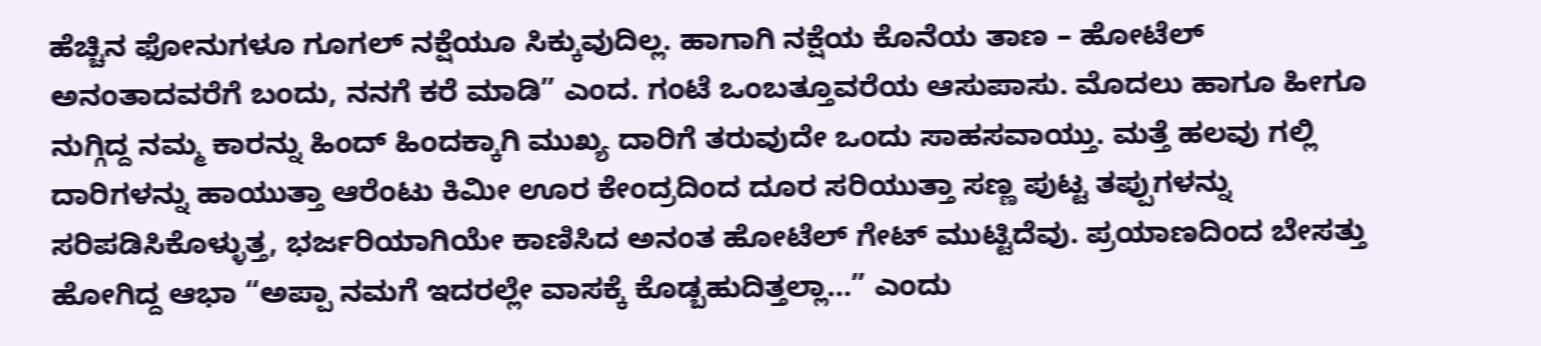ಹೆಚ್ಚಿನ ಫೋನುಗಳೂ ಗೂಗಲ್ ನಕ್ಷೆಯೂ ಸಿಕ್ಕುವುದಿಲ್ಲ. ಹಾಗಾಗಿ ನಕ್ಷೆಯ ಕೊನೆಯ ತಾಣ – ಹೋಟೆಲ್ ಅನಂತಾದವರೆಗೆ ಬಂದು, ನನಗೆ ಕರೆ ಮಾಡಿ” ಎಂದ. ಗಂಟೆ ಒಂಬತ್ತೂವರೆಯ ಆಸುಪಾಸು. ಮೊದಲು ಹಾಗೂ ಹೀಗೂ ನುಗ್ಗಿದ್ದ ನಮ್ಮ ಕಾರನ್ನು ಹಿಂದ್ ಹಿಂದಕ್ಕಾಗಿ ಮುಖ್ಯ ದಾರಿಗೆ ತರುವುದೇ ಒಂದು ಸಾಹಸವಾಯ್ತು. ಮತ್ತೆ ಹಲವು ಗಲ್ಲಿ ದಾರಿಗಳನ್ನು ಹಾಯುತ್ತಾ ಆರೆಂಟು ಕಿಮೀ ಊರ ಕೇಂದ್ರದಿಂದ ದೂರ ಸರಿಯುತ್ತಾ ಸಣ್ಣ ಪುಟ್ಟ ತಪ್ಪುಗಳನ್ನು ಸರಿಪಡಿಸಿಕೊಳ್ಳುತ್ತ, ಭರ್ಜರಿಯಾಗಿಯೇ ಕಾಣಿಸಿದ ಅನಂತ ಹೋಟೆಲ್ ಗೇಟ್ ಮುಟ್ಟಿದೆವು. ಪ್ರಯಾಣದಿಂದ ಬೇಸತ್ತು ಹೋಗಿದ್ದ ಆಭಾ “ಅಪ್ಪಾ ನಮಗೆ ಇದರಲ್ಲೇ ವಾಸಕ್ಕೆ ಕೊಡ್ಬಹುದಿತ್ತಲ್ಲಾ…” ಎಂದು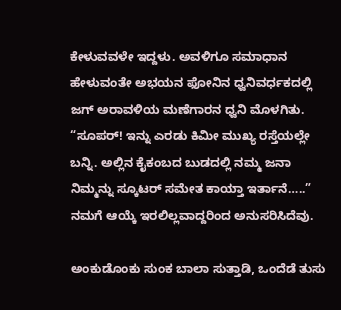ಕೇಳುವವಳೇ ಇದ್ದಳು. ಅವಳಿಗೂ ಸಮಾಧಾನ  ಹೇಳುವಂತೇ ಅಭಯನ ಫೋನಿನ ಧ್ವನಿವರ್ಧಕದಲ್ಲಿ ಜಗ್ ಅರಾವಳಿಯ ಮಣೆಗಾರನ ಧ್ವನಿ ಮೊಳಗಿತು. “ಸೂಪರ್! ಇನ್ನು ಎರಡು ಕಿಮೀ ಮುಖ್ಯ ರಸ್ತೆಯಲ್ಲೇ ಬನ್ನಿ. ಅಲ್ಲಿನ ಕೈಕಂಬದ ಬುಡದಲ್ಲಿ ನಮ್ಮ ಜನಾ ನಿಮ್ಮನ್ನು ಸ್ಕೂಟರ್ ಸಮೇತ ಕಾಯ್ತಾ ಇರ್ತಾನೆ…..” ನಮಗೆ ಆಯ್ಕೆ ಇರಲಿಲ್ಲವಾದ್ದರಿಂದ ಅನುಸರಿಸಿದೆವು.

ಅಂಕುಡೊಂಕು ಸುಂಕ ಬಾಲಾ ಸುತ್ತಾಡಿ, ಒಂದೆಡೆ ತುಸು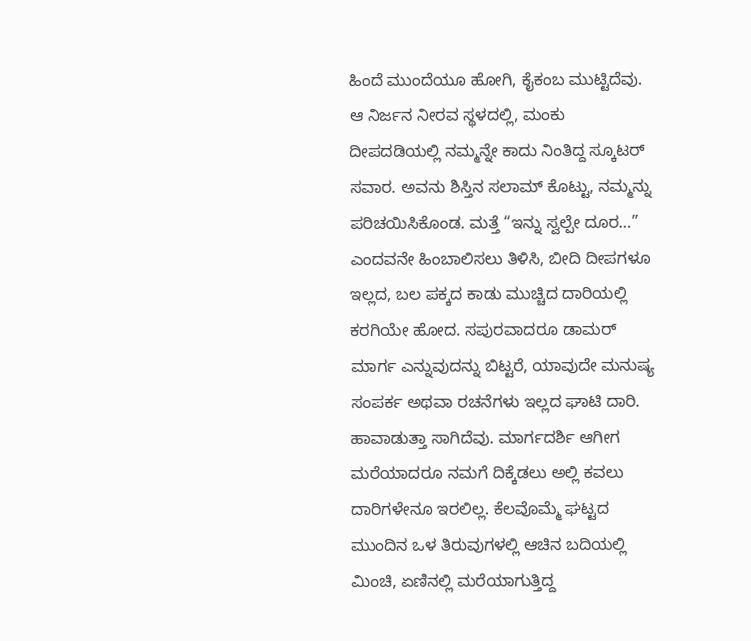ಹಿಂದೆ ಮುಂದೆಯೂ ಹೋಗಿ, ಕೈಕಂಬ ಮುಟ್ಟಿದೆವು. ಆ ನಿರ್ಜನ ನೀರವ ಸ್ಥಳದಲ್ಲಿ, ಮಂಕು ದೀಪದಡಿಯಲ್ಲಿ ನಮ್ಮನ್ನೇ ಕಾದು ನಿಂತಿದ್ದ ಸ್ಕೂಟರ್ ಸವಾರ. ಅವನು ಶಿಸ್ತಿನ ಸಲಾಮ್ ಕೊಟ್ಟು, ನಮ್ಮನ್ನು ಪರಿಚಯಿಸಿಕೊಂಡ. ಮತ್ತೆ “ಇನ್ನು ಸ್ವಲ್ಪೇ ದೂರ…” ಎಂದವನೇ ಹಿಂಬಾಲಿಸಲು ತಿಳಿಸಿ, ಬೀದಿ ದೀಪಗಳೂ ಇಲ್ಲದ, ಬಲ ಪಕ್ಕದ ಕಾಡು ಮುಚ್ಚಿದ ದಾರಿಯಲ್ಲಿ ಕರಗಿಯೇ ಹೋದ. ಸಪುರವಾದರೂ ಡಾಮರ್ ಮಾರ್ಗ ಎನ್ನುವುದನ್ನು ಬಿಟ್ಟರೆ, ಯಾವುದೇ ಮನುಷ್ಯ ಸಂಪರ್ಕ ಅಥವಾ ರಚನೆಗಳು ಇಲ್ಲದ ಘಾಟಿ ದಾರಿ. ಹಾವಾಡುತ್ತಾ ಸಾಗಿದೆವು. ಮಾರ್ಗದರ್ಶಿ ಆಗೀಗ ಮರೆಯಾದರೂ ನಮಗೆ ದಿಕ್ಕೆಡಲು ಅಲ್ಲಿ ಕವಲು ದಾರಿಗಳೇನೂ ಇರಲಿಲ್ಲ. ಕೆಲವೊಮ್ಮೆ ಘಟ್ಟದ ಮುಂದಿನ ಒಳ ತಿರುವುಗಳಲ್ಲಿ ಆಚಿನ ಬದಿಯಲ್ಲಿ ಮಿಂಚಿ, ಏಣಿನಲ್ಲಿ ಮರೆಯಾಗುತ್ತಿದ್ದ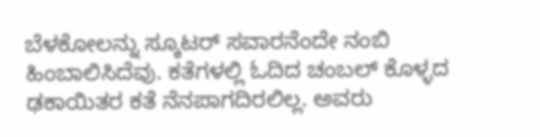ಬೆಳಕೋಲನ್ನು ಸ್ಕೂಟರ್ ಸವಾರನೆಂದೇ ನಂಬಿ ಹಿಂಬಾಲಿಸಿದೆವು. ಕತೆಗಳಲ್ಲಿ ಓದಿದ ಚಂಬಲ್ ಕೊಳ್ಳದ ಢಕಾಯಿತರ ಕತೆ ನೆನಪಾಗದಿರಲಿಲ್ಲ. ಅವರು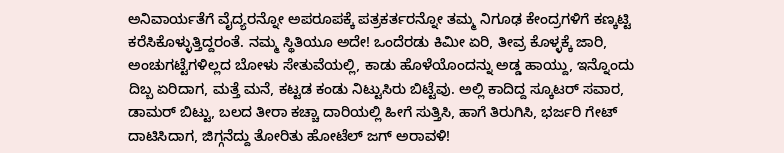ಅನಿವಾರ್ಯತೆಗೆ ವೈದ್ಯರನ್ನೋ ಅಪರೂಪಕ್ಕೆ ಪತ್ರಕರ್ತರನ್ನೋ ತಮ್ಮ ನಿಗೂಢ ಕೇಂದ್ರಗಳಿಗೆ ಕಣ್ಕಟ್ಟಿ ಕರೆಸಿಕೊಳ್ಳುತ್ತಿದ್ದರಂತೆ. ನಮ್ಮ ಸ್ಥಿತಿಯೂ ಅದೇ! ಒಂದೆರಡು ಕಿಮೀ ಏರಿ, ತೀವ್ರ ಕೊಳ್ಳಕ್ಕೆ ಜಾರಿ, ಅಂಚುಗಟ್ಟೆಗಳಿಲ್ಲದ ಬೋಳು ಸೇತುವೆಯಲ್ಲಿ, ಕಾಡು ಹೊಳೆಯೊಂದನ್ನು ಅಡ್ಡ ಹಾಯ್ದು, ಇನ್ನೊಂದು ದಿಬ್ಬ ಏರಿದಾಗ, ಮತ್ತೆ ಮನೆ, ಕಟ್ಟಡ ಕಂಡು ನಿಟ್ಟುಸಿರು ಬಿಟ್ಟೆವು. ಅಲ್ಲಿ ಕಾದಿದ್ದ ಸ್ಕೂಟರ್ ಸವಾರ, ಡಾಮರ್ ಬಿಟ್ಟು, ಬಲದ ತೀರಾ ಕಚ್ಚಾ ದಾರಿಯಲ್ಲಿ ಹೀಗೆ ಸುತ್ತಿಸಿ, ಹಾಗೆ ತಿರುಗಿಸಿ, ಭರ್ಜರಿ ಗೇಟ್ ದಾಟಿಸಿದಾಗ, ಜಿಗ್ಗನೆದ್ದು ತೋರಿತು ಹೋಟೆಲ್ ಜಗ್ ಅರಾವಳಿ!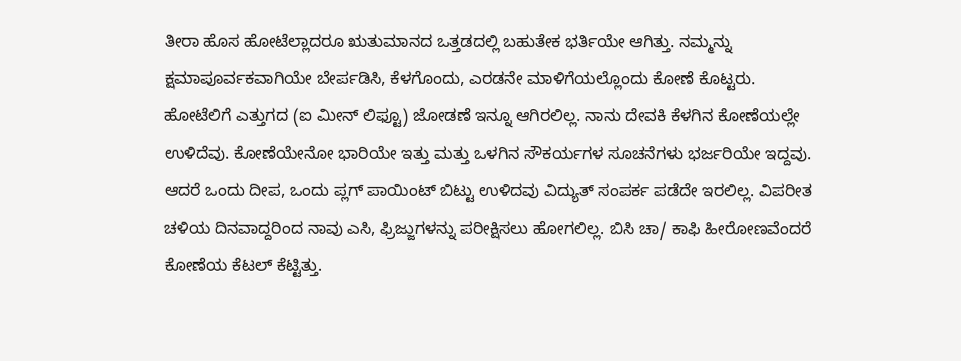ತೀರಾ ಹೊಸ ಹೋಟೆಲ್ಲಾದರೂ ಋತುಮಾನದ ಒತ್ತಡದಲ್ಲಿ ಬಹುತೇಕ ಭರ್ತಿಯೇ ಆಗಿತ್ತು. ನಮ್ಮನ್ನು ಕ್ಷಮಾಪೂರ್ವಕವಾಗಿಯೇ ಬೇರ್ಪಡಿಸಿ, ಕೆಳಗೊಂದು, ಎರಡನೇ ಮಾಳಿಗೆಯಲ್ಲೊಂದು ಕೋಣೆ ಕೊಟ್ಟರು. ಹೋಟೆಲಿಗೆ ಎತ್ತುಗದ (ಐ ಮೀನ್ ಲಿಫ್ಟೂ) ಜೋಡಣೆ ಇನ್ನೂ ಆಗಿರಲಿಲ್ಲ. ನಾನು ದೇವಕಿ ಕೆಳಗಿನ ಕೋಣೆಯಲ್ಲೇ ಉಳಿದೆವು. ಕೋಣೆಯೇನೋ ಭಾರಿಯೇ ಇತ್ತು ಮತ್ತು ಒಳಗಿನ ಸೌಕರ್ಯಗಳ ಸೂಚನೆಗಳು ಭರ್ಜರಿಯೇ ಇದ್ದವು. ಆದರೆ ಒಂದು ದೀಪ, ಒಂದು ಪ್ಲಗ್ ಪಾಯಿಂಟ್ ಬಿಟ್ಟು ಉಳಿದವು ವಿದ್ಯುತ್ ಸಂಪರ್ಕ ಪಡೆದೇ ಇರಲಿಲ್ಲ. ವಿಪರೀತ ಚಳಿಯ ದಿನವಾದ್ದರಿಂದ ನಾವು ಎಸಿ, ಫ್ರಿಜ್ಜುಗಳನ್ನು ಪರೀಕ್ಷಿಸಲು ಹೋಗಲಿಲ್ಲ. ಬಿಸಿ ಚಾ/ ಕಾಫಿ ಹೀರೋಣವೆಂದರೆ ಕೋಣೆಯ ಕೆಟಲ್ ಕೆಟ್ಟಿತ್ತು.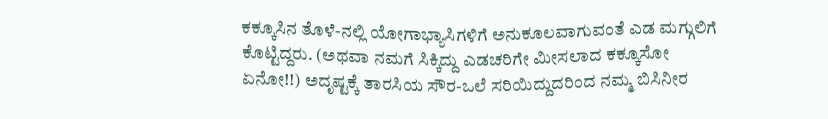ಕಕ್ಕೂಸಿನ ತೊಳೆ-ನಲ್ಲಿ ಯೋಗಾಭ್ಯಾಸಿಗಳಿಗೆ ಅನುಕೂಲವಾಗುವಂತೆ ಎಡ ಮಗ್ಗುಲಿಗೆ ಕೊಟ್ಟಿದ್ದರು. (ಅಥವಾ ನಮಗೆ ಸಿಕ್ಕಿದ್ದು ಎಡಚರಿಗೇ ಮೀಸಲಾದ ಕಕ್ಕೂಸೋ ಏನೋ!!) ಅದೃಷ್ಟಕ್ಕೆ ತಾರಸಿಯ ಸೌರ-ಒಲೆ ಸರಿಯಿದ್ದುದರಿಂದ ನಮ್ಮ ಬಿಸಿನೀರ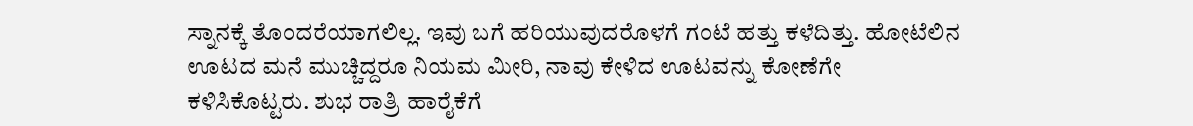ಸ್ನಾನಕ್ಕೆ ತೊಂದರೆಯಾಗಲಿಲ್ಲ. ಇವು ಬಗೆ ಹರಿಯುವುದರೊಳಗೆ ಗಂಟೆ ಹತ್ತು ಕಳೆದಿತ್ತು. ಹೋಟೆಲಿನ ಊಟದ ಮನೆ ಮುಚ್ಚಿದ್ದರೂ ನಿಯಮ ಮೀರಿ, ನಾವು ಕೇಳಿದ ಊಟವನ್ನು ಕೋಣೆಗೇ ಕಳಿಸಿಕೊಟ್ಟರು. ಶುಭ ರಾತ್ರಿ ಹಾರೈಕೆಗೆ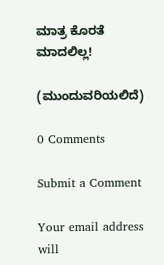ಮಾತ್ರ ಕೊರತೆ ಮಾದಲಿಲ್ಲ!

(ಮುಂದುವರಿಯಲಿದೆ)

0 Comments

Submit a Comment

Your email address will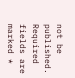not be published. Required fields are marked *